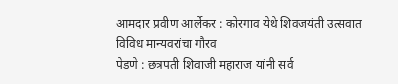आमदार प्रवीण आर्लेकर : कोरगाव येथे शिवजयंती उत्सवात विविध मान्यवरांचा गौरव
पेडणे : छत्रपती शिवाजी महाराज यांनी सर्व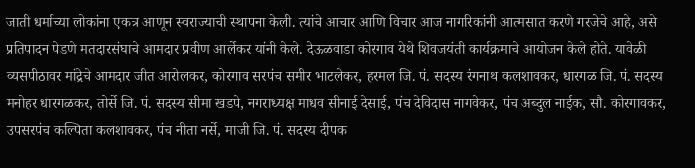जाती धर्माच्या लोकांना एकत्र आणून स्वराज्याची स्थापना केली. त्यांचे आचार आणि विचार आज नागरिकांनी आत्मसात करणे गरजेचे आहे, असे प्रतिपादन पेडणे मतदारसंघाचे आमदार प्रवीण आर्लेकर यांनी केले. देऊळवाडा कोरगाव येथे शिवजयंती कार्यक्रमाचे आयोजन केले होते. यावेळी व्यसपीठावर मांद्रेचे आमदार जीत आरोलकर, कोरगाव सरपंच समीर भाटलेकर, हरमल जि. पं. सदस्य रंगनाथ कलशावकर, धारगळ जि. पं. सदस्य मनोहर धारगळकर, तोर्से जि. पं. सदस्य सीमा खडपे, नगराध्यक्ष माधव सीनाई देसाई, पंच देविदास नागवेकर, पंच अब्दुल नाईक, सौ. कोरगावकर, उपसरपंच कल्पिता कलशावकर, पंच नीता नर्से, माजी जि. पं. सदस्य दीपक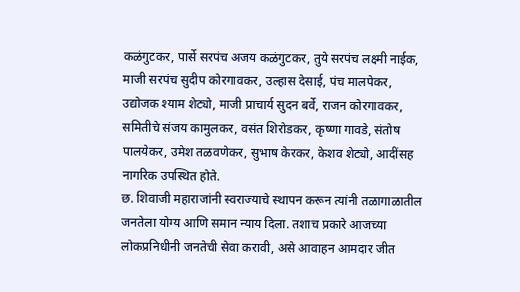कळंगुटकर, पार्से सरपंच अजय कळंगुटकर, तुये सरपंच लक्ष्मी नाईक, माजी सरपंच सुदीप कोरगावकर, उल्हास देसाई, पंच मालपेकर, उद्योजक श्याम शेट्यो, माजी प्राचार्य सुदन बर्वे, राजन कोरगावकर, समितीचे संजय कामुलकर, वसंत शिरोडकर, कृष्णा गावडे, संतोष पालयेकर, उमेश तळवणेकर, सुभाष केरकर, केशव शेट्यो, आदींसह नागरिक उपस्थित होते.
छ. शिवाजी महाराजांनी स्वराज्याचे स्थापन करून त्यांनी तळागाळातील जनतेला योग्य आणि समान न्याय दिला. तशाच प्रकारे आजच्या लोकप्रनिधीनी जनतेची सेवा करावी, असे आवाहन आमदार जीत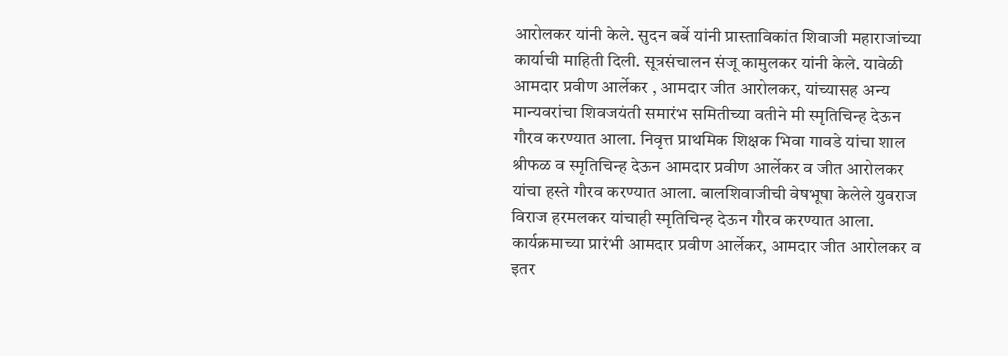आरोलकर यांनी केले. सुदन बर्बे यांनी प्रास्ताविकांत शिवाजी महाराजांच्या कार्याची माहिती दिली. सूत्रसंचालन संजू कामुलकर यांनी केले. यावेळी आमदार प्रवीण आर्लेकर , आमदार जीत आरोलकर, यांच्यासह अन्य मान्यवरांचा शिवजयंती समारंभ समितीच्या वतीने मी स्मृतिचिन्ह देऊन गौरव करण्यात आला. निवृत्त प्राथमिक शिक्षक भिवा गावडे यांचा शाल श्रीफळ व स्मृतिचिन्ह देऊन आमदार प्रवीण आर्लेकर व जीत आरोलकर यांचा हस्ते गौरव करण्यात आला. बालशिवाजीची वेषभूषा केलेले युवराज विराज हरमलकर यांचाही स्मृतिचिन्ह देऊन गौरव करण्यात आला. कार्यक्रमाच्या प्रारंभी आमदार प्रवीण आर्लेकर, आमदार जीत आरोलकर व इतर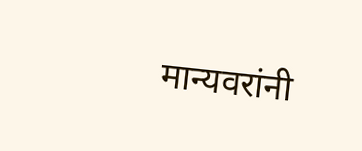मान्यवरांनी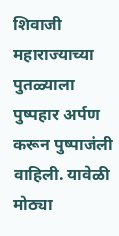शिवाजी महाराज्याच्या पुतळ्याला पुष्पहार अर्पण करून पुष्पाजंली वाहिली. यावेळी मोठ्या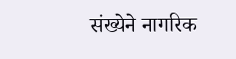संख्येने नागरिक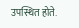उपस्थित होते.